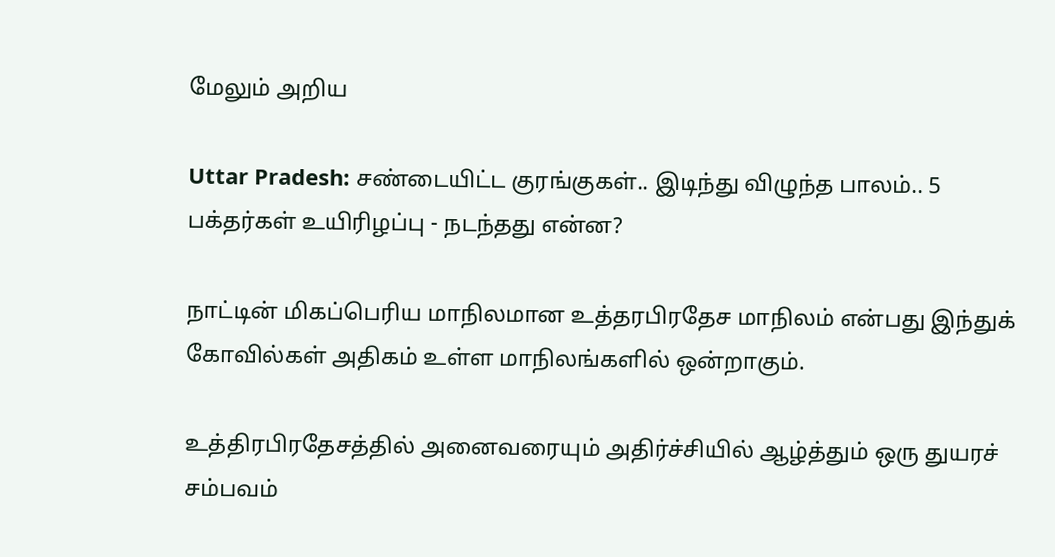மேலும் அறிய

Uttar Pradesh: சண்டையிட்ட குரங்குகள்.. இடிந்து விழுந்த பாலம்.. 5 பக்தர்கள் உயிரிழப்பு - நடந்தது என்ன?

நாட்டின் மிகப்பெரிய மாநிலமான உத்தரபிரதேச மாநிலம் என்பது இந்துக் கோவில்கள் அதிகம் உள்ள மாநிலங்களில் ஒன்றாகும்.

உத்திரபிரதேசத்தில் அனைவரையும் அதிர்ச்சியில் ஆழ்த்தும் ஒரு துயரச் சம்பவம்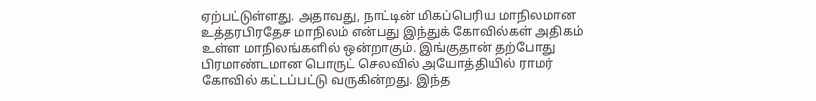ஏற்பட்டுள்ளது. அதாவது, நாட்டின் மிகப்பெரிய மாநிலமான உத்தரபிரதேச மாநிலம் என்பது இந்துக் கோவில்கள் அதிகம் உள்ள மாநிலங்களில் ஒன்றாகும். இங்குதான் தற்போது பிரமாண்டமான பொருட் செலவில் அயோத்தியில் ராமர் கோவில் கட்டப்பட்டு வருகின்றது. இந்த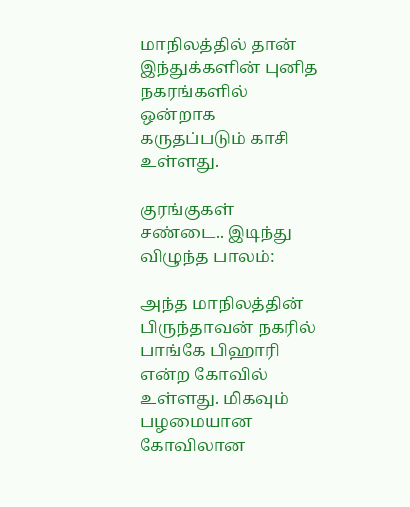மாநிலத்தில் தான் இந்துக்களின் புனித நகரங்களில் ஒன்றாக கருதப்படும் காசி உள்ளது.

குரங்குகள் சண்டை.. இடிந்து விழுந்த பாலம்:

அந்த மாநிலத்தின் பிருந்தாவன் நகரில் பாங்கே பிஹாரி என்ற கோவில் உள்ளது. மிகவும் பழமையான கோவிலான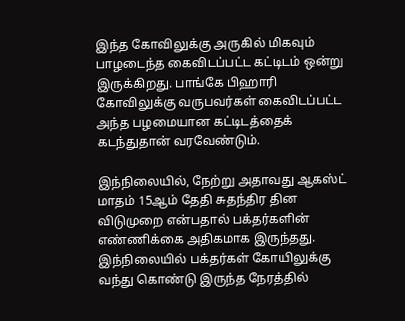இந்த கோவிலுக்கு அருகில் மிகவும் பாழடைந்த கைவிடப்பட்ட கட்டிடம் ஒன்று இருக்கிறது. பாங்கே பிஹாரி கோவிலுக்கு வருபவர்கள் கைவிடப்பட்ட அந்த பழமையான கட்டிடத்தைக் கடந்துதான் வரவேண்டும்.

இந்நிலையில், நேற்று அதாவது ஆகஸ்ட் மாதம் 15ஆம் தேதி சுதந்திர தின விடுமுறை என்பதால் பக்தர்களின் எண்ணிக்கை அதிகமாக இருந்தது. இந்நிலையில் பக்தர்கள் கோயிலுக்கு வந்து கொண்டு இருந்த நேரத்தில்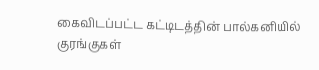கைவிடப்பட்ட கட்டிடத்தின் பால்கனியில் குரங்குகள்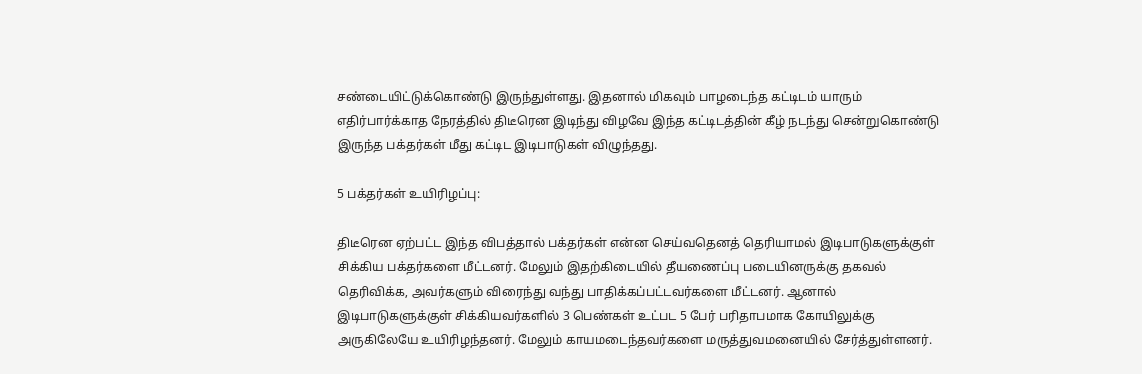சண்டையிட்டுக்கொண்டு இருந்துள்ளது. இதனால் மிகவும் பாழடைந்த கட்டிடம் யாரும் எதிர்பார்க்காத நேரத்தில் திடீரென இடிந்து விழவே இந்த கட்டிடத்தின் கீழ் நடந்து சென்றுகொண்டு இருந்த பக்தர்கள் மீது கட்டிட இடிபாடுகள் விழுந்தது.

5 பக்தர்கள் உயிரிழப்பு:

திடீரென ஏற்பட்ட இந்த விபத்தால் பக்தர்கள் என்ன செய்வதெனத் தெரியாமல் இடிபாடுகளுக்குள் சிக்கிய பக்தர்களை மீட்டனர். மேலும் இதற்கிடையில் தீயணைப்பு படையினருக்கு தகவல் தெரிவிக்க, அவர்களும் விரைந்து வந்து பாதிக்கப்பட்டவர்களை மீட்டனர். ஆனால் இடிபாடுகளுக்குள் சிக்கியவர்களில் 3 பெண்கள் உட்பட 5 பேர் பரிதாபமாக கோயிலுக்கு அருகிலேயே உயிரிழந்தனர். மேலும் காயமடைந்தவர்களை மருத்துவமனையில் சேர்த்துள்ளனர்.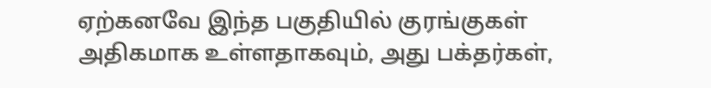ஏற்கனவே இந்த பகுதியில் குரங்குகள் அதிகமாக உள்ளதாகவும், அது பக்தர்கள்,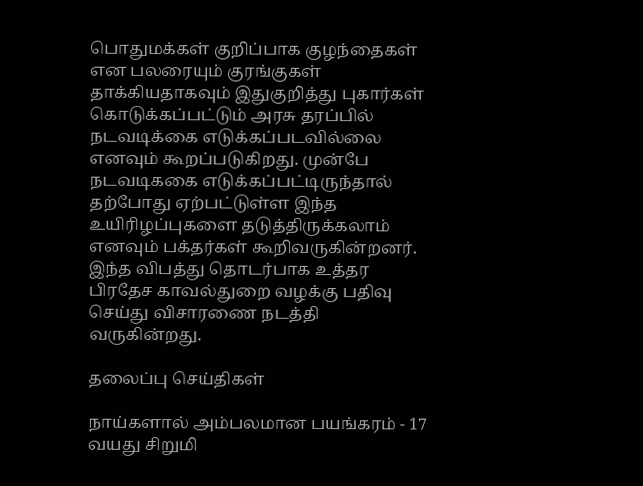பொதுமக்கள் குறிப்பாக குழந்தைகள் என பலரையும் குரங்குகள் தாக்கியதாகவும் இதுகுறித்து புகார்கள் கொடுக்கப்பட்டும் அரசு தரப்பில் நடவடிக்கை எடுக்கப்படவில்லை எனவும் கூறப்படுகிறது. முன்பே நடவடிககை எடுக்கப்பட்டிருந்தால் தற்போது ஏற்பட்டுள்ள இந்த உயிரிழப்புகளை தடுத்திருக்கலாம் எனவும் பக்தர்கள் கூறிவருகின்றனர். இந்த விபத்து தொடர்பாக உத்தர பிரதேச காவல்துறை வழக்கு பதிவு செய்து விசாரணை நடத்தி வருகின்றது.

தலைப்பு செய்திகள்

நாய்களால் அம்பலமான பயங்கரம் - 17 வயது சிறுமி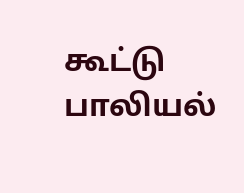கூட்டு பாலியல்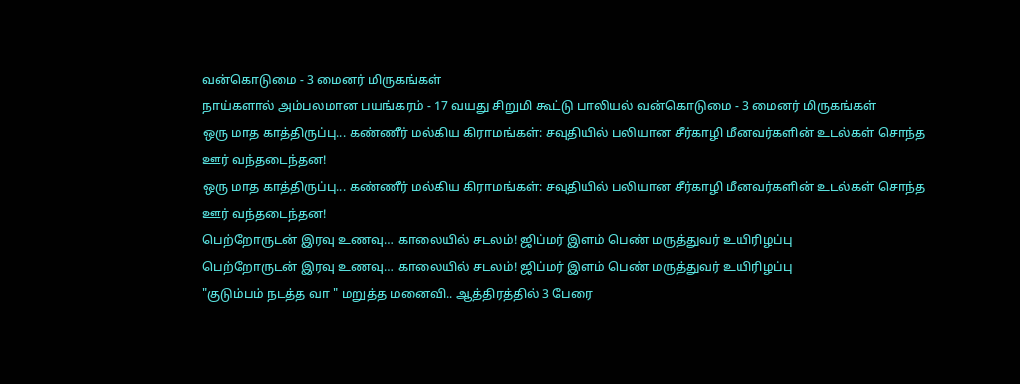வன்கொடுமை - 3 மைனர் மிருகங்கள்
நாய்களால் அம்பலமான பயங்கரம் - 17 வயது சிறுமி கூட்டு பாலியல் வன்கொடுமை - 3 மைனர் மிருகங்கள்
ஒரு மாத காத்திருப்பு... கண்ணீர் மல்கிய கிராமங்கள்: சவுதியில் பலியான சீர்காழி மீனவர்களின் உடல்கள் சொந்த ஊர் வந்தடைந்தன!
ஒரு மாத காத்திருப்பு... கண்ணீர் மல்கிய கிராமங்கள்: சவுதியில் பலியான சீர்காழி மீனவர்களின் உடல்கள் சொந்த ஊர் வந்தடைந்தன!
பெற்றோருடன் இரவு உணவு… காலையில் சடலம்! ஜிப்மர் இளம் பெண் மருத்துவர் உயிரிழப்பு
பெற்றோருடன் இரவு உணவு… காலையில் சடலம்! ஜிப்மர் இளம் பெண் மருத்துவர் உயிரிழப்பு
"குடும்பம் நடத்த வா " மறுத்த மனைவி.. ஆத்திரத்தில் 3 பேரை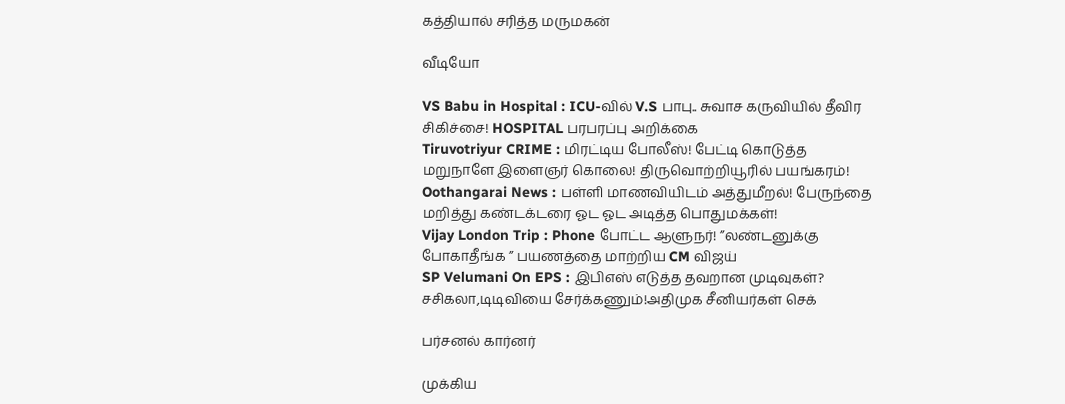கத்தியால் சரித்த மருமகன்

வீடியோ

VS Babu in Hospital : ICU-வில் V.S பாபு.. சுவாச கருவியில் தீவிர சிகிச்சை! HOSPITAL பரபரப்பு அறிக்கை
Tiruvotriyur CRIME : மிரட்டிய போலீஸ்! பேட்டி கொடுத்த மறுநாளே இளைஞர் கொலை! திருவொற்றியூரில் பயங்கரம்!
Oothangarai News : பள்ளி மாணவியிடம் அத்துமீறல்! பேருந்தை மறித்து கண்டக்டரை ஓட ஓட அடித்த பொதுமக்கள்!
Vijay London Trip : Phone போட்ட ஆளுநர்! ”லண்டனுக்கு போகாதீங்க ” பயணத்தை மாற்றிய CM விஜய்
SP Velumani On EPS : இபிஎஸ் எடுத்த தவறான முடிவுகள்? சசிகலா,டிடிவியை சேர்க்கணும்!அதிமுக சீனியர்கள் செக்

பர்சனல் கார்னர்

முக்கிய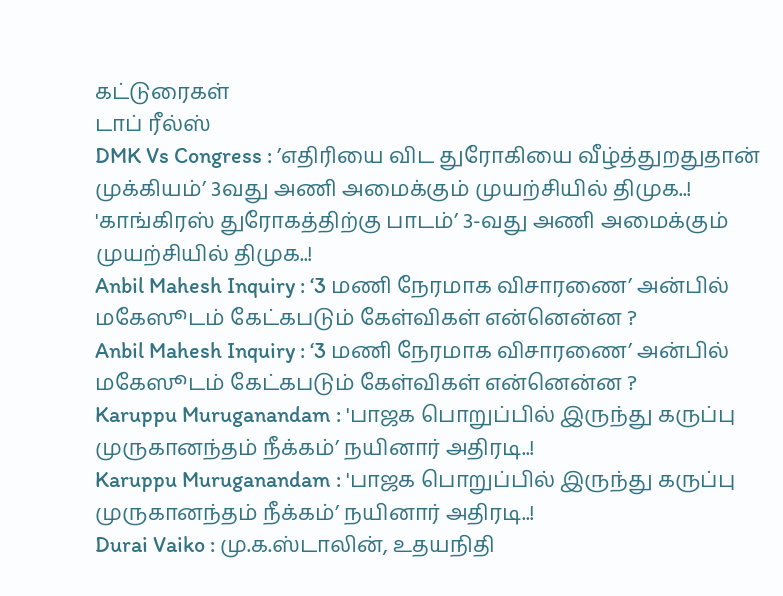கட்டுரைகள்
டாப் ரீல்ஸ்
DMK Vs Congress : ’எதிரியை விட துரோகியை வீழ்த்துறதுதான் முக்கியம்’ 3வது அணி அமைக்கும் முயற்சியில் திமுக..!
'காங்கிரஸ் துரோகத்திற்கு பாடம்’ 3-வது அணி அமைக்கும் முயற்சியில் திமுக..!
Anbil Mahesh Inquiry : ‘3 மணி நேரமாக விசாரணை’ அன்பில் மகேஸூடம் கேட்கபடும் கேள்விகள் என்னென்ன ?
Anbil Mahesh Inquiry : ‘3 மணி நேரமாக விசாரணை’ அன்பில் மகேஸூடம் கேட்கபடும் கேள்விகள் என்னென்ன ?
Karuppu Muruganandam : 'பாஜக பொறுப்பில் இருந்து கருப்பு முருகானந்தம் நீக்கம்’ நயினார் அதிரடி..!
Karuppu Muruganandam : 'பாஜக பொறுப்பில் இருந்து கருப்பு முருகானந்தம் நீக்கம்’ நயினார் அதிரடி..!
Durai Vaiko : மு.க.ஸ்டாலின், உதயநிதி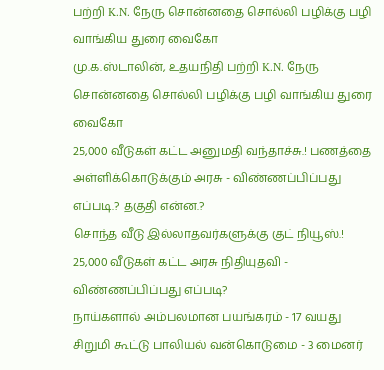பற்றி K.N. நேரு சொன்னதை சொல்லி பழிக்கு பழி வாங்கிய துரை வைகோ
மு.க.ஸ்டாலின், உதயநிதி பற்றி K.N. நேரு சொன்னதை சொல்லி பழிக்கு பழி வாங்கிய துரை வைகோ
25,000 வீடுகள் கட்ட அனுமதி வந்தாச்சு.! பணத்தை அள்ளிக்கொடுக்கும் அரசு - விண்ணப்பிப்பது எப்படி.? தகுதி என்ன.?
சொந்த வீடு இல்லாதவர்களுக்கு குட் நியூஸ்.! 25,000 வீடுகள் கட்ட அரசு நிதியுதவி - விண்ணப்பிப்பது எப்படி?
நாய்களால் அம்பலமான பயங்கரம் - 17 வயது சிறுமி கூட்டு பாலியல் வன்கொடுமை - 3 மைனர்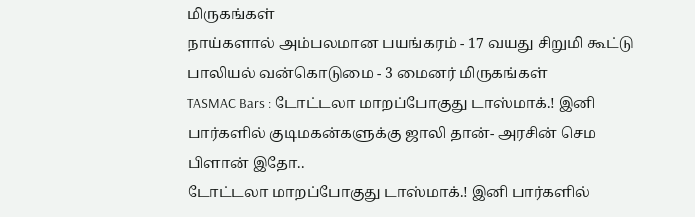மிருகங்கள்
நாய்களால் அம்பலமான பயங்கரம் - 17 வயது சிறுமி கூட்டு பாலியல் வன்கொடுமை - 3 மைனர் மிருகங்கள்
TASMAC Bars : டோட்டலா மாறப்போகுது டாஸ்மாக்.! இனி பார்களில் குடிமகன்களுக்கு ஜாலி தான்- அரசின் செம பிளான் இதோ..
டோட்டலா மாறப்போகுது டாஸ்மாக்.! இனி பார்களில்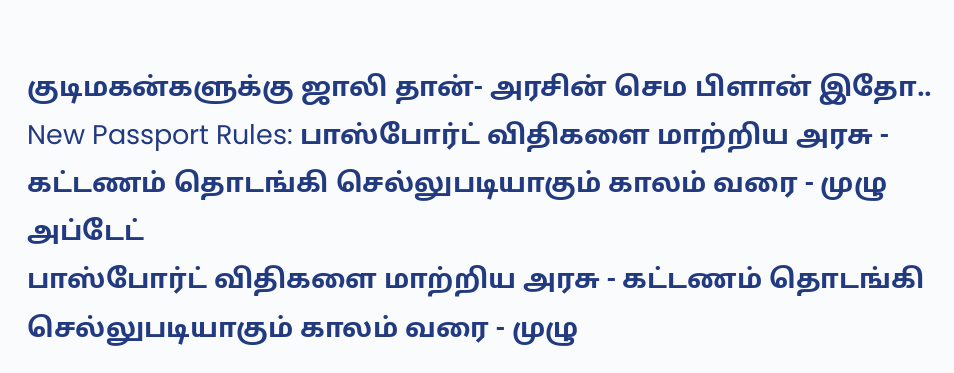குடிமகன்களுக்கு ஜாலி தான்- அரசின் செம பிளான் இதோ..
New Passport Rules: பாஸ்போர்ட் விதிகளை மாற்றிய அரசு - கட்டணம் தொடங்கி செல்லுபடியாகும் காலம் வரை - முழு அப்டேட்
பாஸ்போர்ட் விதிகளை மாற்றிய அரசு - கட்டணம் தொடங்கி செல்லுபடியாகும் காலம் வரை - முழு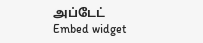அப்டேட்
Embed widget